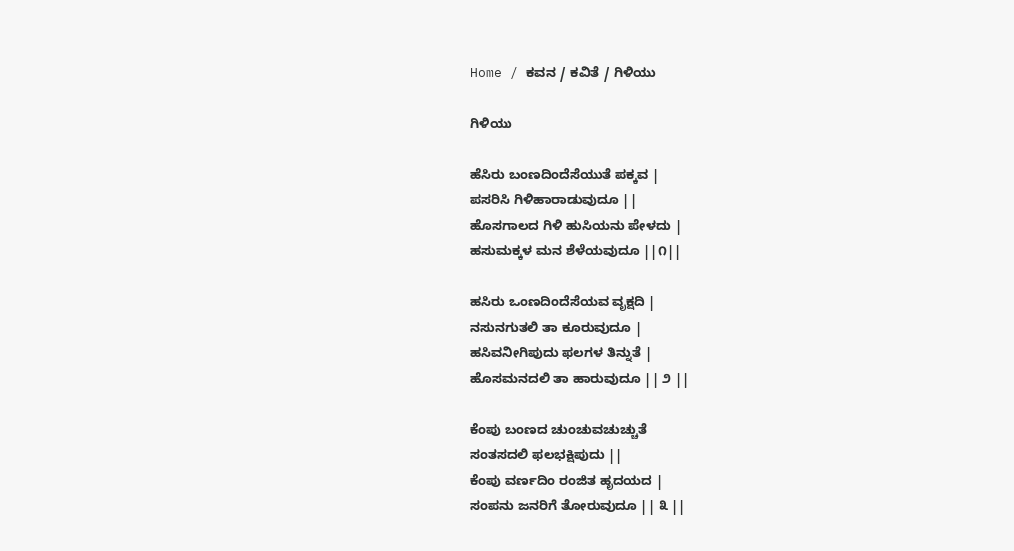Home / ಕವನ / ಕವಿತೆ / ಗಿಳಿಯು

ಗಿಳಿಯು

ಹೆಸಿರು ಬಂಣದಿಂದೆಸೆಯುತೆ ಪಕ್ಕವ |
ಪಸರಿಸಿ ಗಿಳಿಹಾರಾಡುವುದೂ ||
ಹೊಸಗಾಲದ ಗಿಳಿ ಹುಸಿಯನು ಪೇಳದು |
ಹಸುಮಕ್ಕಳ ಮನ ಶೆಳೆಯವುದೂ ||೧||

ಹಸಿರು ಒಂಣದಿಂದೆಸೆಯವ ವೃಕ್ಷದಿ |
ನಸುನಗುತಲಿ ತಾ ಕೂರುವುದೂ |
ಹಸಿವನೀಗಿಪುದು ಫಲಗಳ ತಿನ್ನುತೆ |
ಹೊಸಮನದಲಿ ತಾ ಹಾರುವುದೂ || ೨ ||

ಕೆಂಪು ಬಂಣದ ಚುಂಚುವಚುಚ್ಚುತೆ
ಸಂತಸದಲಿ ಫಲಭಕ್ಷಿಪುದು ||
ಕೆಂಪು ವರ್ಣದಿಂ ರಂಜಿತ ಹೃದಯದ |
ಸಂಪನು ಜನರಿಗೆ ತೋರುವುದೂ || ೩ ||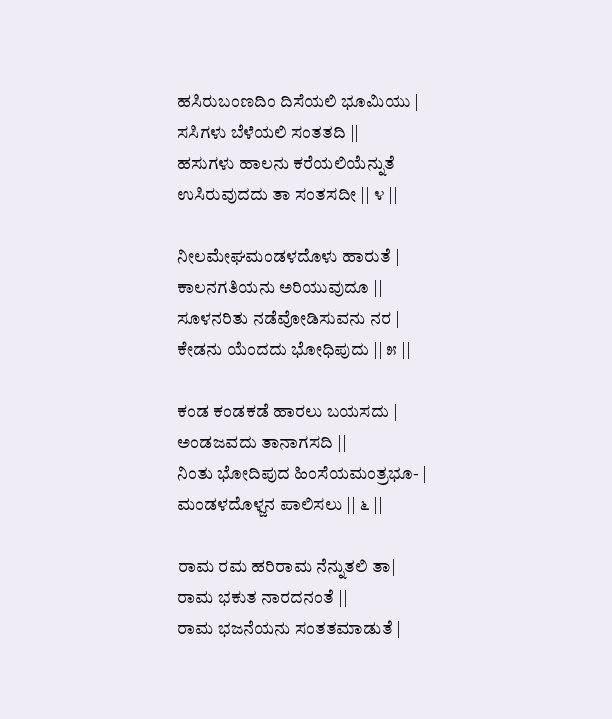ಹಸಿರುಬಂಣದಿಂ ದಿಸೆಯಲಿ ಭೂಮಿಯು |
ಸಸಿಗಳು ಬೆಳೆಯಲಿ ಸಂತತದಿ ||
ಹಸುಗಳು ಹಾಲನು ಕರೆಯಲಿಯೆನ್ನುತೆ
ಉಸಿರುವುದದು ತಾ ಸಂತಸದೀ || ೪ ||

ನೀಲಮೇಘಮಂಡಳದೊಳು ಹಾರುತೆ |
ಕಾಲನಗತಿಯನು ಅರಿಯುವುದೂ ||
ಸೂಳನರಿತು ನಡೆವೋಡಿಸುವನು ನರ |
ಕೇಡನು ಯೆಂದದು ಭೋಧಿಪುದು || ೫ ||

ಕಂಡ ಕಂಡಕಡೆ ಹಾರಲು ಬಯಸದು |
ಅಂಡಜವದು ತಾನಾಗಸದಿ ||
ನಿಂತು ಭೋದಿಪುದ ಹಿಂಸೆಯಮಂತ್ರಭೂ- |
ಮಂಡಳದೊಳ್ಜನ ಪಾಲಿಸಲು || ೬ ||

ರಾಮ ರಮ ಹರಿರಾಮ ನೆನ್ನುತಲಿ ತಾ|
ರಾಮ ಭಕುತ ನಾರದನಂತೆ ||
ರಾಮ ಭಜನೆಯನು ಸಂತತಮಾಡುತೆ |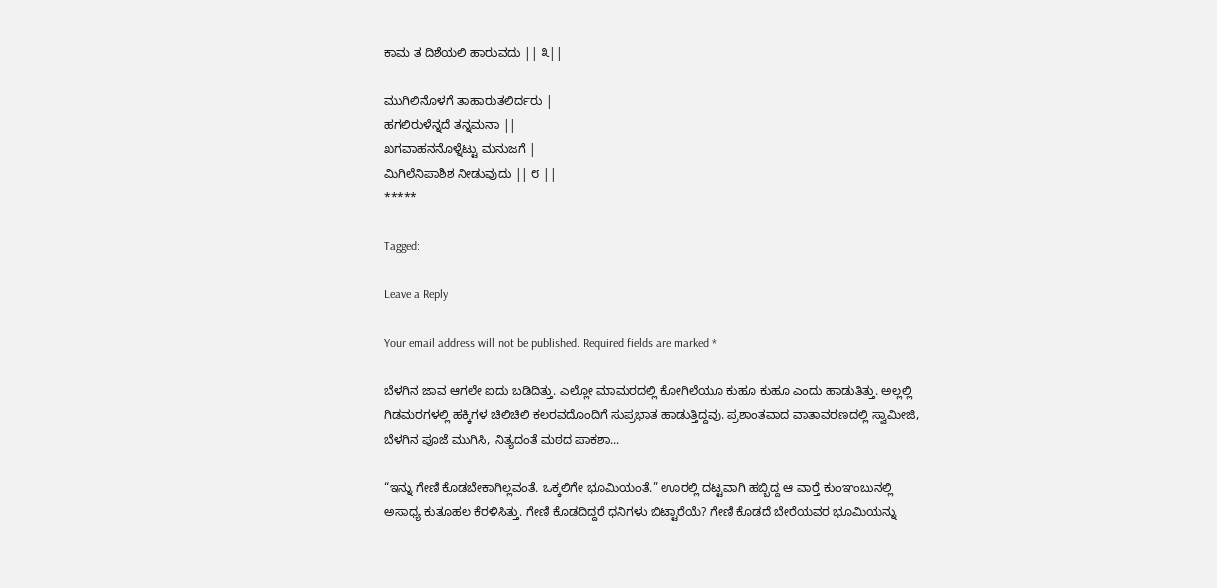ಕಾಮ ತ ದಿಶೆಯಲಿ ಹಾರುವದು || ೩||

ಮುಗಿಲಿನೊಳಗೆ ತಾಹಾರುತಲಿರ್ದರು |
ಹಗಲಿರುಳೆನ್ನದೆ ತನ್ನಮನಾ ||
ಖಗವಾಹನನೊಳ್ನೆಟ್ಟು ಮನುಜಗೆ |
ಮಿಗಿಲೆನಿಪಾಶಿಶ ನೀಡುವುದು || ೮ ||
*****

Tagged:

Leave a Reply

Your email address will not be published. Required fields are marked *

ಬೆಳಗಿನ ಜಾವ ಆಗಲೇ ಐದು ಬಡಿದಿತ್ತು. ಎಲ್ಲೋ ಮಾಮರದಲ್ಲಿ ಕೋಗಿಲೆಯೂ ಕುಹೂ ಕುಹೂ ಎಂದು ಹಾಡುತಿತ್ತು. ಅಲ್ಲಲ್ಲಿ ಗಿಡಮರಗಳಲ್ಲಿ ಹಕ್ಕಿಗಳ ಚಿಲಿಚಿಲಿ ಕಲರವದೊಂದಿಗೆ ಸುಪ್ರಭಾತ ಹಾಡುತ್ತಿದ್ದವು. ಪ್ರಶಾಂತವಾದ ವಾತಾವರಣದಲ್ಲಿ ಸ್ವಾಮೀಜಿ, ಬೆಳಗಿನ ಪೂಜೆ ಮುಗಿಸಿ, ನಿತ್ಯದಂತೆ ಮಠದ ಪಾಕಶಾ...

“ಇನ್ನು ಗೇಣಿ ಕೊಡಬೇಕಾಗಿಲ್ಲವಂತೆ. ಒಕ್ಕಲಿಗೇ ಭೂಮಿಯಂತೆ.” ಊರಲ್ಲಿ ದಟ್ಟವಾಗಿ ಹಬ್ಬಿದ್ದ ಆ ವಾರ್‍ತೆ ಕುಂಞಂಬುನಲ್ಲಿ ಅಸಾಧ್ಯ ಕುತೂಹಲ ಕೆರಳಿಸಿತ್ತು. ಗೇಣಿ ಕೊಡದಿದ್ದರೆ ಧನಿಗಳು ಬಿಟ್ಟಾರೆಯೆ? ಗೇಣಿ ಕೊಡದೆ ಬೇರೆಯವರ ಭೂಮಿಯನ್ನು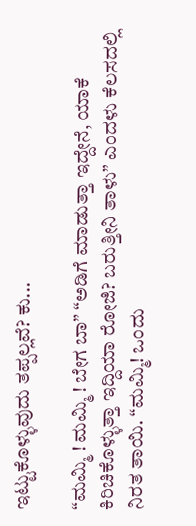ಇಟ್ಟುಕೊಳ್ಳುವುದು ತಪ್ಪಲ್ಲವೆ? ಕು...

“ಮಮ್ಮಿ ! ಮಮ್ಮಿ ! ಬೇಗ ಬಾ” “ಅಡಿಗೆ ಮಾಡುತ್ತಾ ಇದ್ದೇನೆ, ಯಾಕೆ ಕಿರಿಚಿಕೊಳ್ಳುತ್ತಾ ಇದ್ದಿಯಾ ರೋಜಿ? ಬರುತ್ತೀನಿ ತಾಳು” ಎಂದಳು ಕೆಲಸದಲ್ಲಿ ನಿರತ ತಾಯಿ. “ಮಮ್ಮಿ! ಒಂದು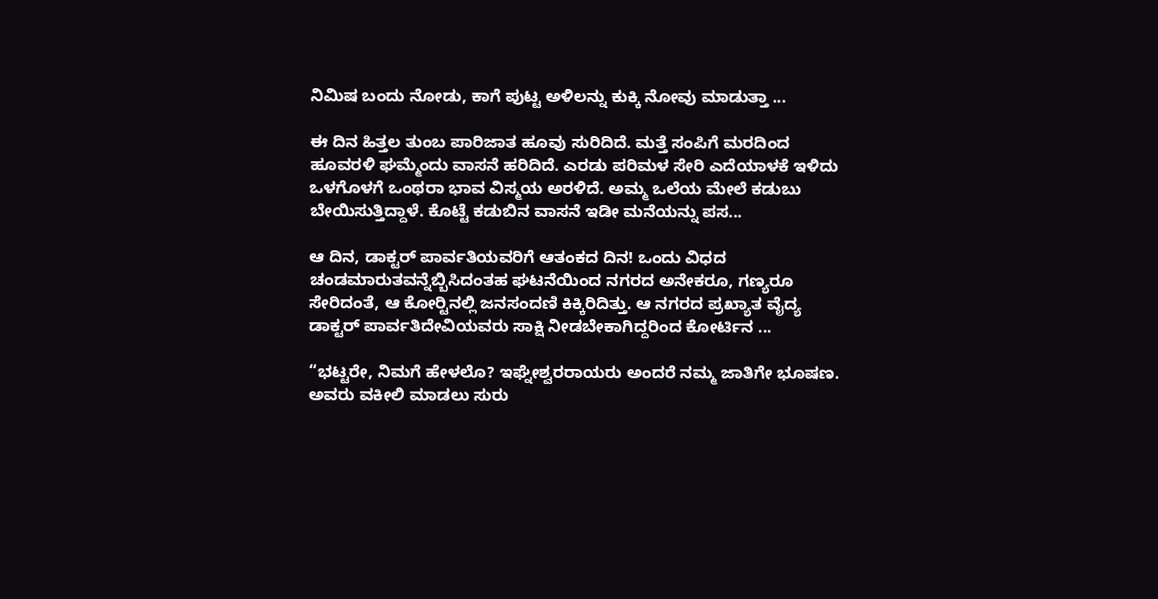ನಿಮಿಷ ಬಂದು ನೋಡು, ಕಾಗೆ ಪುಟ್ಟ ಅಳಿಲನ್ನು ಕುಕ್ಕಿ ನೋವು ಮಾಡುತ್ತಾ ...

ಈ ದಿನ ಹಿತ್ತಲ ತುಂಬ ಪಾರಿಜಾತ ಹೂವು ಸುರಿದಿದೆ. ಮತ್ತೆ ಸಂಪಿಗೆ ಮರದಿಂದ ಹೂವರಳಿ ಘಮ್ಮೆಂದು ವಾಸನೆ ಹರಿದಿದೆ. ಎರಡು ಪರಿಮಳ ಸೇರಿ ಎದೆಯಾಳಕೆ ಇಳಿದು ಒಳಗೊಳಗೆ ಒಂಥರಾ ಭಾವ ವಿಸ್ಮಯ ಅರಳಿದೆ. ಅಮ್ಮ ಒಲೆಯ ಮೇಲೆ ಕಡುಬು ಬೇಯಿಸುತ್ತಿದ್ದಾಳೆ. ಕೊಟ್ಟೆ ಕಡುಬಿನ ವಾಸನೆ ಇಡೀ ಮನೆಯನ್ನು ಪಸ...

ಆ ದಿನ, ಡಾಕ್ಟರ್ ಪಾರ್ವತಿಯವರಿಗೆ ಆತಂಕದ ದಿನ! ಒಂದು ವಿಧದ ಚಂಡಮಾರುತವನ್ನೆಬ್ಬಿಸಿದಂತಹ ಘಟನೆಯಿಂದ ನಗರದ ಅನೇಕರೂ, ಗಣ್ಯರೂ ಸೇರಿದಂತೆ, ಆ ಕೋರ್‍ಟಿನಲ್ಲಿ ಜನಸಂದಣಿ ಕಿಕ್ಕಿರಿದಿತ್ತು. ಆ ನಗರದ ಪ್ರಖ್ಯಾತ ವೈದ್ಯ ಡಾಕ್ಟರ್ ಪಾರ್ವತಿದೇವಿಯವರು ಸಾಕ್ಷಿ ನೀಡಬೇಕಾಗಿದ್ದರಿಂದ ಕೋರ್ಟಿನ ...

“ಭಟ್ಟರೇ, ನಿಮಗೆ ಹೇಳಲೊ? ಇಘ್ನೇಶ್ವರರಾಯರು ಅಂದರೆ ನಮ್ಮ ಜಾತಿಗೇ ಭೂಷಣ. ಅವರು ವಕೀಲಿ ಮಾಡಲು ಸುರು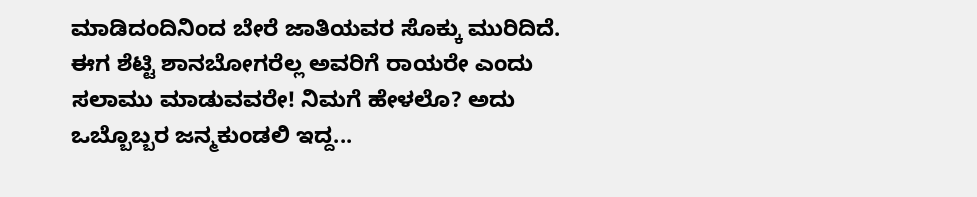ಮಾಡಿದಂದಿನಿಂದ ಬೇರೆ ಜಾತಿಯವರ ಸೊಕ್ಕು ಮುರಿದಿದೆ. ಈಗ ಶೆಟ್ಟಿ ಶಾನಬೋಗರೆಲ್ಲ ಅವರಿಗೆ ರಾಯರೇ ಎಂದು ಸಲಾಮು ಮಾಡುವವರೇ! ನಿಮಗೆ ಹೇಳಲೊ? ಅದು ಒಬ್ಬೊಬ್ಬರ ಜನ್ಮಕುಂಡಲಿ ಇದ್ದ...